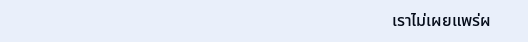เราไม่เผยแพร่ผ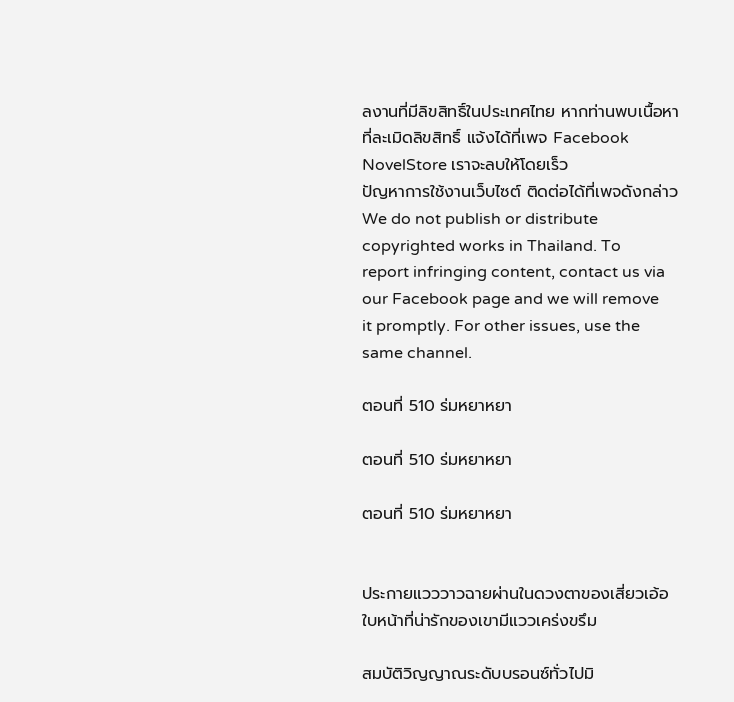ลงานที่มีลิขสิทธิ์ในประเทศไทย หากท่านพบเนื้อหาที่ละเมิดลิขสิทธิ์ แจ้งได้ที่เพจ Facebook NovelStore เราจะลบให้โดยเร็ว
ปัญหาการใช้งานเว็บไซต์ ติดต่อได้ที่เพจดังกล่าว
We do not publish or distribute copyrighted works in Thailand. To report infringing content, contact us via our Facebook page and we will remove it promptly. For other issues, use the same channel.

ตอนที่ 510 ร่มหยาหยา

ตอนที่ 510 ร่มหยาหยา

ตอนที่ 510 ร่มหยาหยา


ประกายแวววาวฉายผ่านในดวงตาของเสี่ยวเอ้อ  ใบหน้าที่น่ารักของเขามีแววเคร่งขรึม

สมบัติวิญญาณระดับบรอนซ์ทั่วไปมิ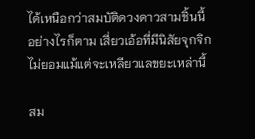ได้เหนือกว่าสมบัติดวงดาวสามชิ้นนี้ อย่างไรก็ตาม เสี่ยวเอ้อที่มีนิสัยจุกจิกไม่ยอมแม้แต่จะเหลียวแลขยะเหล่านี้

สม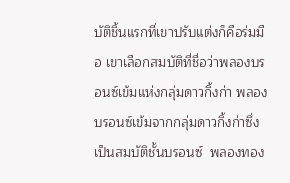บัติชิ้นแรกที่เขาปรับแต่งก็คือร่มมือ เขาเลือกสมบัติที่ชื่อว่าพลองบรอนซ์เข้มแห่งกลุ่มดาวกิ้งก่า พลองบรอนซ์เข้มจากกลุ่มดาวกิ้งก่าซึ่งเป็นสมบัติชั้นบรอนซ์  พลองทอง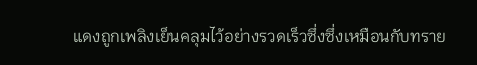แดงถูกเพลิงเย็นคลุมไว้อย่างรวดเร็วซึ่งซึ่งเหมือนกับทราย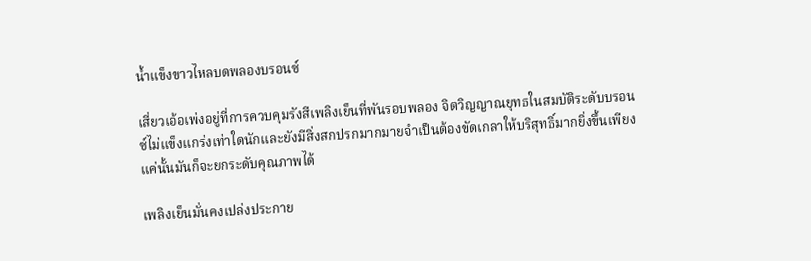น้ำแข็งขาวไหลบดพลองบรอนซ์

เสี่ยวเอ้อเพ่งอยู่ที่การควบคุมรังสีเพลิงเย็นที่พันรอบพลอง จิตวิญญาณยุทธในสมบัติระดับบรอนซ์ไม่แข็งแกร่งเท่าใดนักและยังมีสิ่งสกปรกมากมายจำเป็นต้องขัดเกลาให้บริสุทธิ์มากยิ่งขึ้นเพียงแค่นั้นมันก็จะยกระดับคุณภาพได้

เพลิงเย็นมั่นคงเปล่งประกาย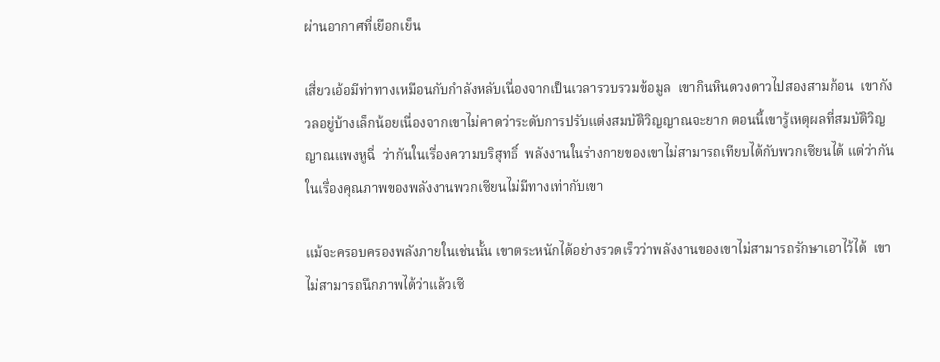ผ่านอากาศที่เยือกเย็น

เสี่ยวเอ้อมีท่าทางเหมือนกับกำลังหลับเนื่องจากเป็นเวลารวบรวมข้อมูล  เขากินหินดวงดาวไปสองสามก้อน  เขากังวลอยู่บ้างเล็กน้อยเนื่องจากเขาไม่คาดว่าระดับการปรับแต่งสมบัติวิญญาณจะยาก ตอนนี้เขารู้เหตุผลที่สมบัติวิญญาณแพงหูฉี่  ว่ากันในเรื่องความบริสุทธิ์  พลังงานในร่างกายของเขาไม่สามารถเทียบได้กับพวกเซียนได้ แต่ว่ากันในเรื่องคุณภาพของพลังงานพวกเซียนไม่มีทางเท่ากับเขา

แม้จะครอบครองพลังภายในเช่นนั้น เขาตระหนักได้อย่างรวดเร็วว่าพลังงานของเขาไม่สามารถรักษาเอาไว้ได้  เขาไม่สามารถนึกภาพได้ว่าแล้วเซี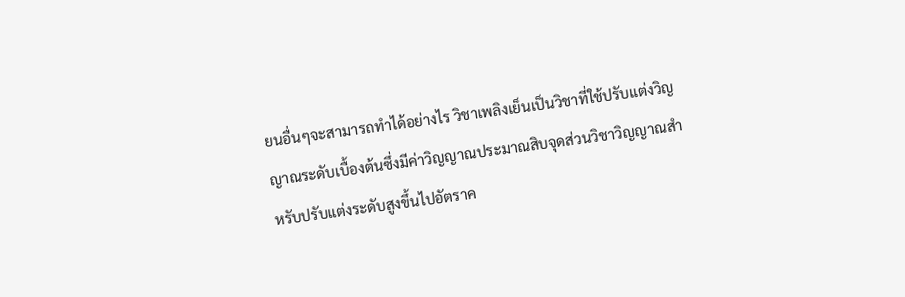ยนอื่นๆจะสามารถทำได้อย่างไร วิชาเพลิงเย็นเป็นวิชาที่ใช้ปรับแต่งวิญญาณระดับเบื้องต้นซึ่งมีค่าวิญญาณประมาณสิบจุดส่วนวิชาวิญญาณสำหรับปรับแต่งระดับสูงขึ้นไปอัตราค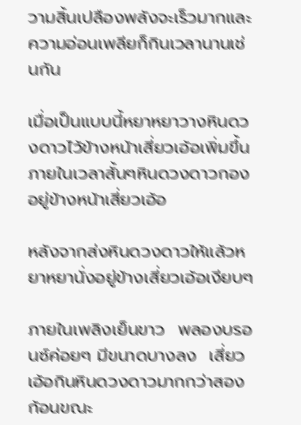วามสิ้นเปลืองพลังจะเร็วมากและความอ่อนเพลียก็กินเวลานานเช่นกัน

เมื่อเป็นแบบนี้หยาหยาวางหินดวงดาวไว้ข้างหน้าเสี่ยวเอ้อเพิ่มขึ้น ภายในเวลาสั้นๆหินดวงดาวกองอยู่ข้างหน้าเสี่ยวเอ้อ

หลังจากส่งหินดวงดาวให้แล้วหยาหยานั่งอยู่ข้างเสี่ยวเอ้อเงียบๆ

ภายในเพลิงเย็นขาว  พลองบรอนซ์ค่อยๆ มีขนาดบางลง  เสี่ยวเอ้อกินหินดวงดาวมากกว่าสองก้อนขณะ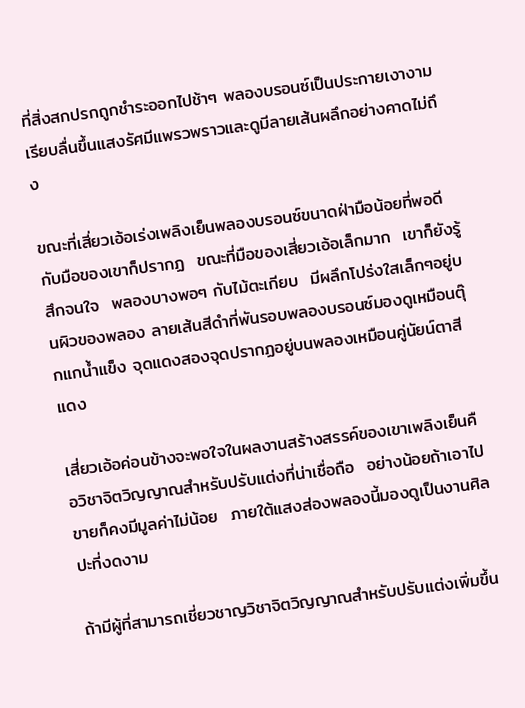ที่สิ่งสกปรกถูกชำระออกไปช้าๆ พลองบรอนซ์เป็นประกายเงางามเรียบลื่นขึ้นแสงรัศมีแพรวพราวและดูมีลายเส้นผลึกอย่างคาดไม่ถึง

ขณะที่เสี่ยวเอ้อเร่งเพลิงเย็นพลองบรอนซ์ขนาดฝ่ามือน้อยที่พอดีกับมือของเขาก็ปรากฏ  ขณะที่มือของเสี่ยวเอ้อเล็กมาก  เขาก็ยังรู้สึกจนใจ  พลองบางพอๆ กับไม้ตะเกียบ  มีผลึกโปร่งใสเล็กๆอยู่บนผิวของพลอง ลายเส้นสีดำที่พันรอบพลองบรอนซ์มองดูเหมือนตุ๊กแกน้ำแข็ง จุดแดงสองจุดปรากฏอยู่บนพลองเหมือนคู่นัยน์ตาสีแดง

เสี่ยวเอ้อค่อนข้างจะพอใจในผลงานสร้างสรรค์ของเขาเพลิงเย็นคือวิชาจิตวิญญาณสำหรับปรับแต่งที่น่าเชื่อถือ  อย่างน้อยถ้าเอาไปขายก็คงมีมูลค่าไม่น้อย  ภายใต้แสงส่องพลองนี้มองดูเป็นงานศิลปะที่งดงาม

ถ้ามีผู้ที่สามารถเชี่ยวชาญวิชาจิตวิญญาณสำหรับปรับแต่งเพิ่มขึ้น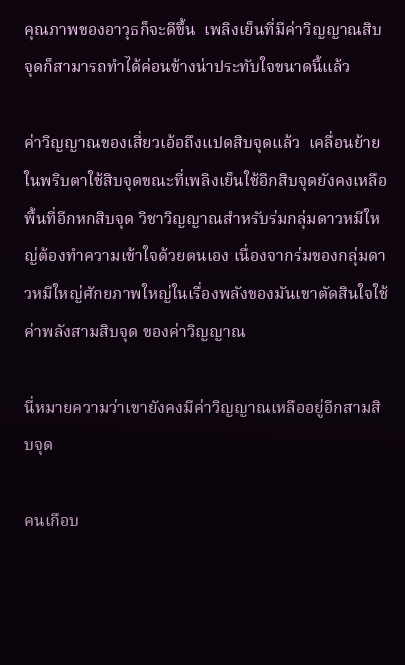คุณภาพของอาวุธก็จะดีขึ้น  เพลิงเย็นที่มีค่าวิญญาณสิบจุดก็สามารถทำได้ค่อนข้างน่าประทับใจขนาดนี้แล้ว

ค่าวิญญาณของเสี่ยวเอ้อถึงแปดสิบจุดแล้ว  เคลื่อนย้ายในพริบตาใช้สิบจุดขณะที่เพลิงเย็นใช้อีกสิบจุดยังคงเหลือพื้นที่อีกหกสิบจุด วิชาวิญญาณสำหรับร่มกลุ่มดาวหมีใหญ่ต้องทำความเข้าใจด้วยตนเอง เนื่องจากร่มของกลุ่มดาวหมีใหญ่ศักยภาพใหญ่ในเรื่องพลังของมันเขาตัดสินใจใช้ค่าพลังสามสิบจุด ของค่าวิญญาณ

นี่หมายความว่าเขายังคงมีค่าวิญญาณเหลืออยู่อีกสามสิบจุด

คนเกือบ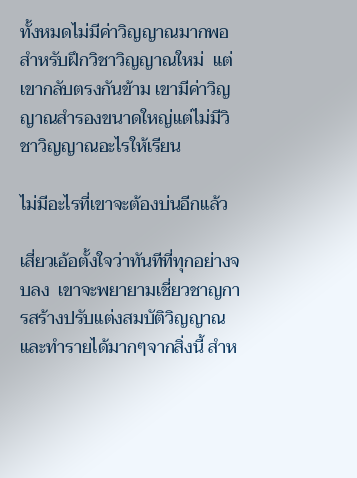ทั้งหมดไม่มีค่าวิญญาณมากพอสำหรับฝึกวิชาวิญญาณใหม่  แต่เขากลับตรงกันข้าม เขามีค่าวิญญาณสำรองขนาดใหญ่แต่ไม่มีวิชาวิญญาณอะไรให้เรียน

ไม่มีอะไรที่เขาจะต้องบ่นอีกแล้ว

เสี่ยวเอ้อตั้งใจว่าทันทีที่ทุกอย่างจบลง  เขาจะพยายามเชี่ยวชาญการสร้างปรับแต่งสมบัติวิญญาณและทำรายได้มากๆจากสิ่งนี้ สำห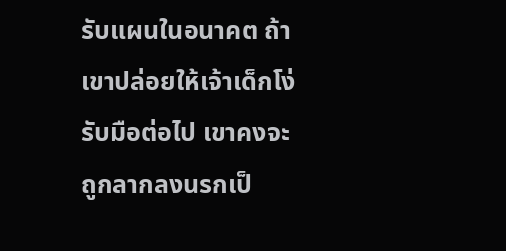รับแผนในอนาคต ถ้าเขาปล่อยให้เจ้าเด็กโง่รับมือต่อไป เขาคงจะถูกลากลงนรกเป็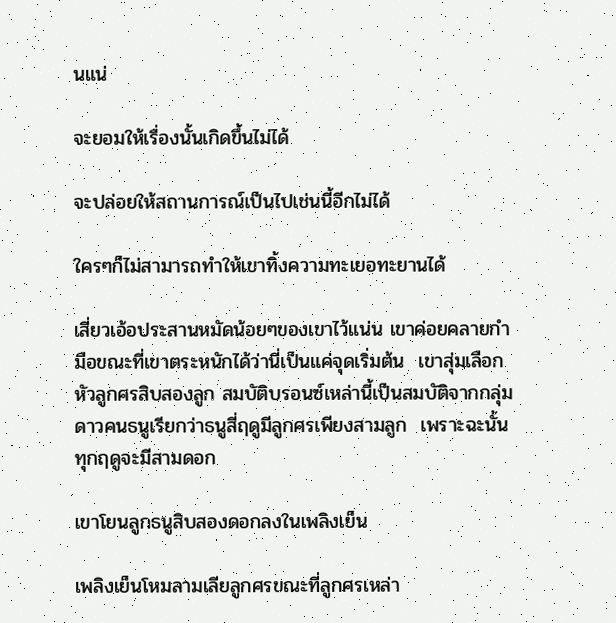นแน่

จะยอมให้เรื่องนั้นเกิดขึ้นไม่ได้

จะปล่อยให้สถานการณ์เป็นไปเช่นนี้อีกไม่ได้

ใครๆก็ไม่สามารถทำให้เขาทิ้งความทะเยอทะยานได้

เสี่ยวเอ้อประสานหมัดน้อยๆของเขาไว้แน่น เขาค่อยคลายกำมือขณะที่เขาตระหนักได้ว่านี่เป็นแค่จุดเริ่มต้น  เขาสุ่มเลือกหัวลูกศรสิบสองลูก สมบัติบรอนซ์เหล่านี้เป็นสมบัติจากกลุ่มดาวคนธนูเรียกว่าธนูสี่ฤดูมีลูกศรเพียงสามลูก  เพราะฉะนั้นทุกฤดูจะมีสามดอก

เขาโยนลูกธนูสิบสองดอกลงในเพลิงเย็น

เพลิงเย็นโหมลามเลียลูกศรขณะที่ลูกศรเหล่า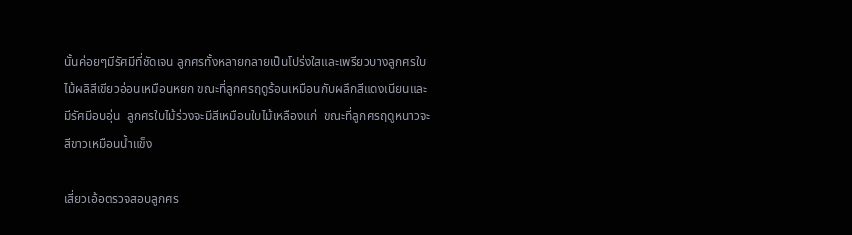นั้นค่อยๆมีรัศมีที่ชัดเจน ลูกศรทั้งหลายกลายเป็นโปร่งใสและเพรียวบางลูกศรใบไม้ผลิสีเขียวอ่อนเหมือนหยก ขณะที่ลูกศรฤดูร้อนเหมือนกับผลึกสีแดงเนียนและมีรัศมีอบอุ่น  ลูกศรใบไม้ร่วงจะมีสีเหมือนใบไม้เหลืองแก่  ขณะที่ลูกศรฤดูหนาวจะสีขาวเหมือนน้ำแข็ง

เสี่ยวเอ้อตรวจสอบลูกศร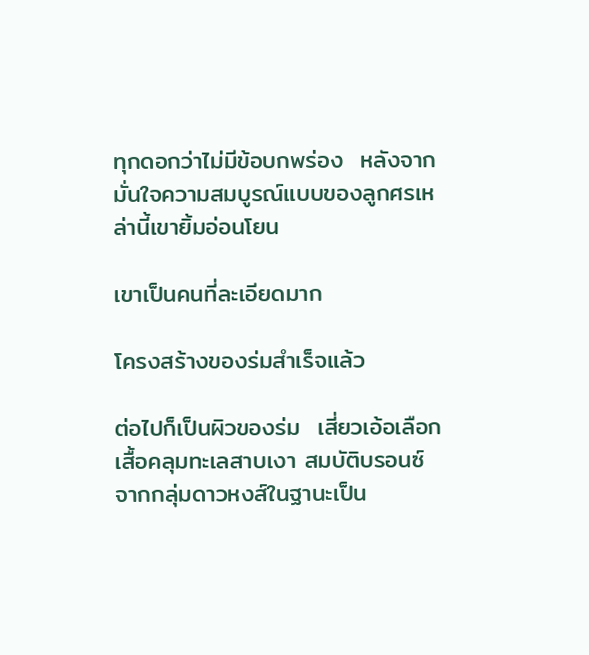ทุกดอกว่าไม่มีข้อบกพร่อง  หลังจากมั่นใจความสมบูรณ์แบบของลูกศรเหล่านี้เขายิ้มอ่อนโยน

เขาเป็นคนที่ละเอียดมาก

โครงสร้างของร่มสำเร็จแล้ว

ต่อไปก็เป็นผิวของร่ม  เสี่ยวเอ้อเลือกเสื้อคลุมทะเลสาบเงา สมบัติบรอนซ์จากกลุ่มดาวหงส์ในฐานะเป็น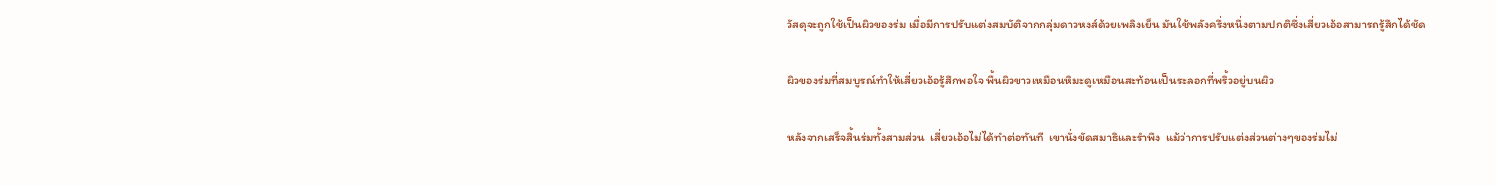วัสดุจะถูกใช้เป็นผิวของร่ม เมื่อมีการปรับแต่งสมบัติจากกลุ่มดาวหงส์ด้วยเพลิงเย็น มันใช้พลังครึ่งหนึ่งตามปกติซึ่งเสี่ยวเอ้อสามารถรู้สึกได้ชัด

ผิวของร่มที่สมบูรณ์ทำให้เสี่ยวเอ้อรู้สึกพอใจ พื้นผิวขาวเหมือนหิมะดูเหมือนสะท้อนเป็นระลอกที่พริ้วอยู่บนผิว

หลังจากเสร็จสิ้นร่มทั้งสามส่วน  เสี่ยวเอ้อไม่ได้ทำต่อทันที  เขานั่งขัดสมาธิและรำพึง  แม้ว่าการปรับแต่งส่วนต่างๆของร่มไม่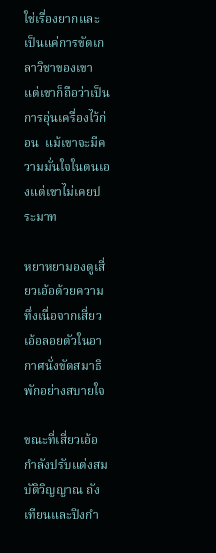ใช่เรื่องยากและเป็นแค่การขัดเกลาวิชาของเขา  แต่เขาก็ถือว่าเป็นการอุ่นเครื่องไว้ก่อน  แม้เขาจะมีความมั่นใจในตนเองแต่เขาไม่เคยประมาท

หยาหยามองดูเสี่ยวเอ้อด้วยความทึ่งเนื่อจากเสี่ยวเอ้อลอยตัวในอากาศนั่งขัดสมาธิพักอย่างสบายใจ

ขณะที่เสี่ยวเอ้อกำลังปรับแต่งสมบัติวิญญาณ ถังเทียนและปิงกำ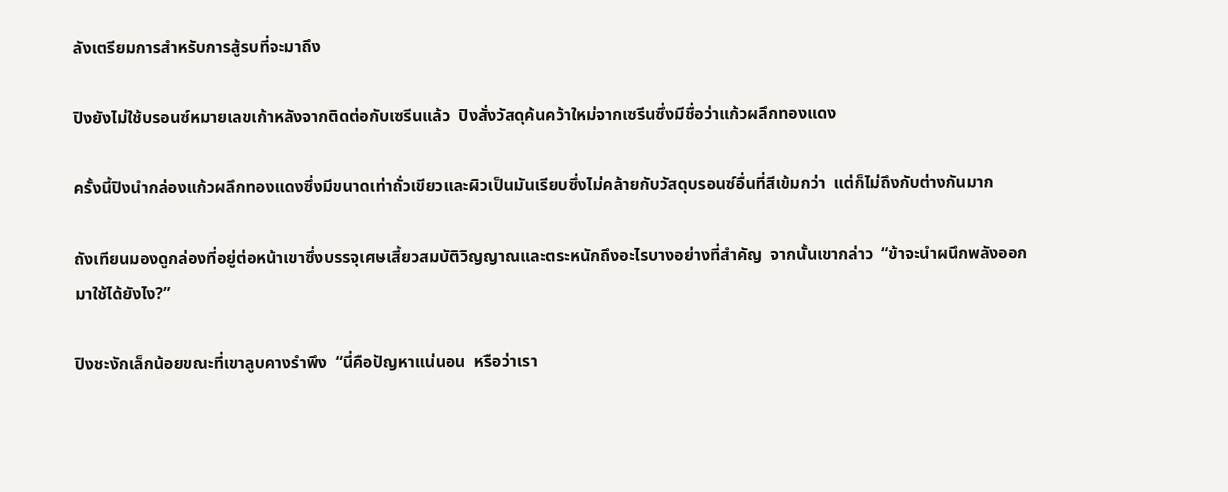ลังเตรียมการสำหรับการสู้รบที่จะมาถึง

ปิงยังไม่ใช้บรอนซ์หมายเลขเก้าหลังจากติดต่อกับเซรีนแล้ว  ปิงสั่งวัสดุค้นคว้าใหม่จากเซรีนซึ่งมีชื่อว่าแก้วผลึกทองแดง

ครั้งนี้ปิงนำกล่องแก้วผลึกทองแดงซึ่งมีขนาดเท่าถั่วเขียวและผิวเป็นมันเรียบซึ่งไม่คล้ายกับวัสดุบรอนซ์อื่นที่สีเข้มกว่า  แต่ก็ไม่ถึงกับต่างกันมาก

ถังเทียนมองดูกล่องที่อยู่ต่อหน้าเขาซึ่งบรรจุเศษเสี้ยวสมบัติวิญญาณและตระหนักถึงอะไรบางอย่างที่สำคัญ  จากนั้นเขากล่าว  “ข้าจะนำผนึกพลังออกมาใช้ได้ยังไง?”

ปิงชะงักเล็กน้อยขณะที่เขาลูบคางรำพึง  “นี่คือปัญหาแน่นอน  หรือว่าเรา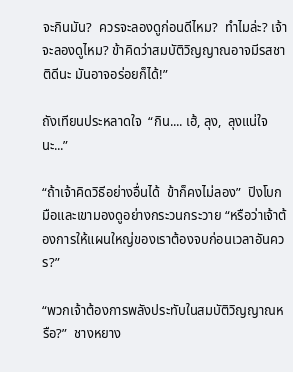จะกินมัน?  ควรจะลองดูก่อนดีไหม?  ทำไมล่ะ? เจ้าจะลองดูไหม? ข้าคิดว่าสมบัติวิญญาณอาจมีรสชาติดีนะ มันอาจอร่อยก็ได้!”

ถังเทียนประหลาดใจ  “กิน.... เฮ้, ลุง,  ลุงแน่ใจนะ...”

“ถ้าเจ้าคิดวิธีอย่างอื่นได้  ข้าก็คงไม่ลอง”  ปิงโบกมือและเขามองดูอย่างกระวนกระวาย “หรือว่าเจ้าต้องการให้แผนใหญ่ของเราต้องจบก่อนเวลาอันควร?”

“พวกเจ้าต้องการพลังประทับในสมบัติวิญญาณหรือ?”  ชางหยาง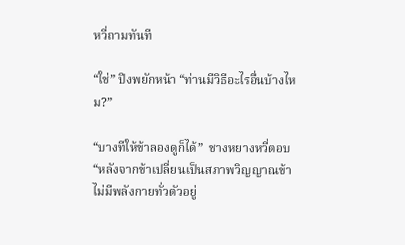หวี่ถามทันที

“ใช่” ปิงพยักหน้า “ท่านมีวิธีอะไรอื่นบ้างไหม?”

“บางทีให้ข้าลองดูก็ได้”  ชางหยางหวี่ตอบ  “หลังจากข้าเปลี่ยนเป็นสภาพวิญญาณข้าไม่มีพลังกายทั่วตัวอยู่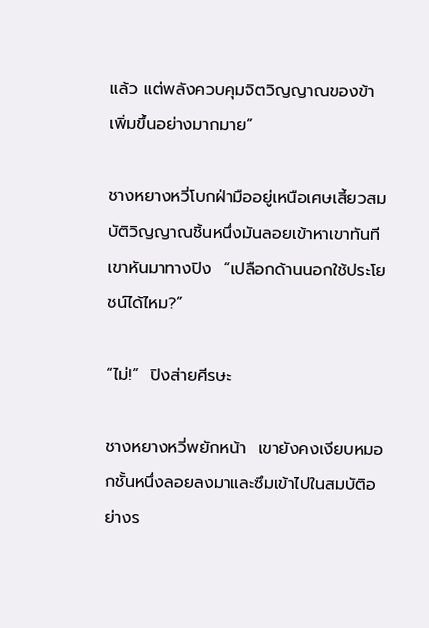แล้ว แต่พลังควบคุมจิตวิญญาณของข้าเพิ่มขึ้นอย่างมากมาย”

ชางหยางหวี่โบกฝ่ามืออยู่เหนือเศษเสี้ยวสมบัติวิญญาณชิ้นหนึ่งมันลอยเข้าหาเขาทันที  เขาหันมาทางปิง  “เปลือกด้านนอกใช้ประโยชน์ได้ไหม?”

“ไม่!”  ปิงส่ายศีรษะ

ชางหยางหวี่พยักหน้า  เขายังคงเงียบหมอกชั้นหนึ่งลอยลงมาและซึมเข้าไปในสมบัติอย่างร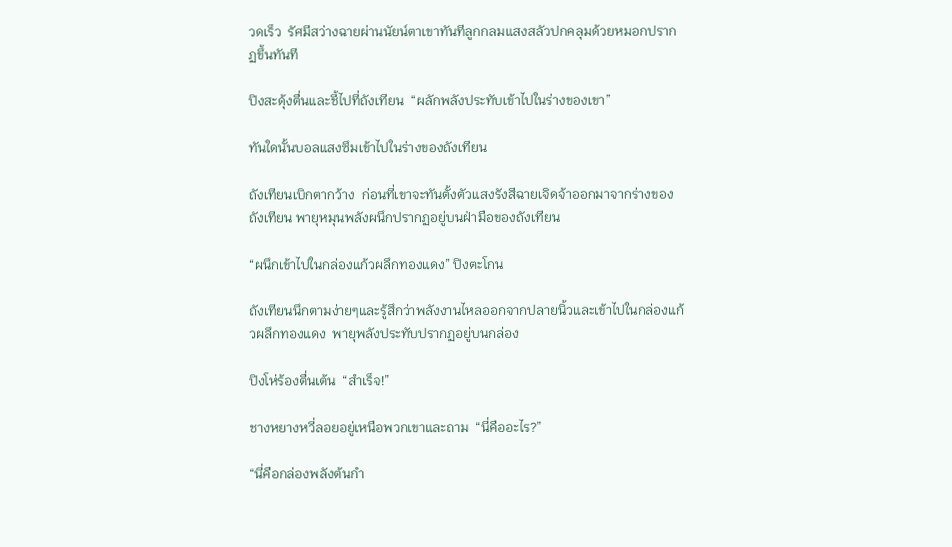วดเร็ว  รัศมีสว่างฉายผ่านนัยน์ตาเขาทันทีลูกกลมแสงสลัวปกคลุมด้วยหมอกปรากฏขึ้นทันที

ปิงสะดุ้งตื่นและชี้ไปที่ถังเทียน  “ผลักพลังประทับเข้าไปในร่างของเขา”

ทันใดนั้นบอลแสงซึมเข้าไปในร่างของถังเทียน

ถังเทียนเบิกตากว้าง  ก่อนที่เขาจะทันตั้งตัวแสงรังสีฉายเจิดจ้าออกมาจากร่างของถังเทียน พายุหมุนพลังผนึกปรากฏอยู่บนฝ่ามือของถังเทียน

“ผนึกเข้าไปในกล่องแก้วผลึกทองแดง” ปิงตะโกน

ถังเทียนนึกตามง่ายๆและรู้สึกว่าพลังงานไหลออกจากปลายนิ้วและเข้าไปในกล่องแก้วผลึกทองแดง  พายุพลังประทับปรากฏอยู่บนกล่อง

ปิงโห่ร้องตื่นเต้น  “สำเร็จ!”

ชางหยางหวี่ลอยอยู่เหนือพวกเขาและถาม  “นี่คืออะไร?”

“นี่คือกล่องพลังต้นกำ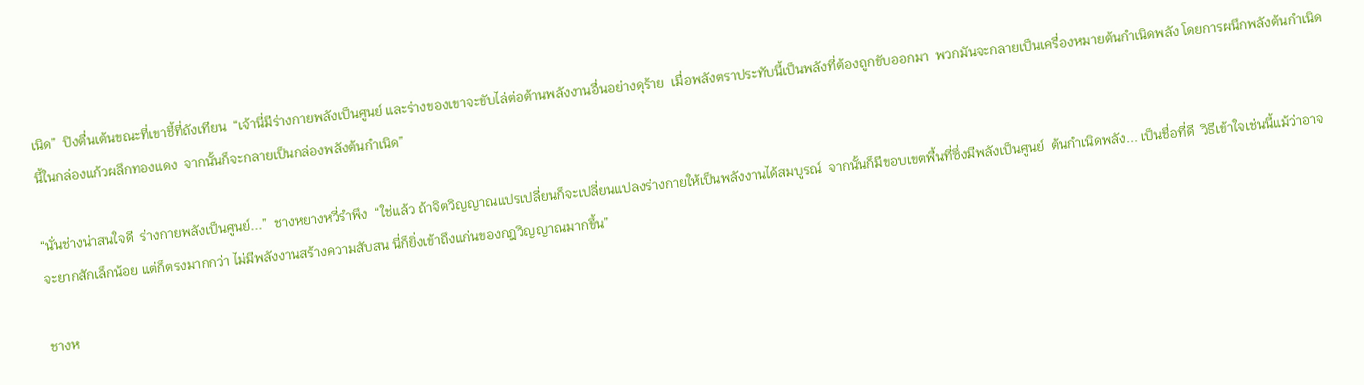เนิด”  ปิงตื่นเต้นขณะที่เขาชี้ที่ถังเทียน  “เจ้านี่มีร่างกายพลังเป็นศูนย์ และร่างของเขาจะขับไล่ต่อต้านพลังงานอื่นอย่างดุร้าย  เมื่อพลังตราประทับนี้เป็นพลังที่ต้องถูกขับออกมา  พวกมันจะกลายเป็นเครื่องหมายต้นกำเนิดพลัง โดยการผนึกพลังต้นกำเนิดนี้ในกล่องแก้วผลึกทองแดง  จากนั้นก็จะกลายเป็นกล่องพลังต้นกำเนิด”

“นั่นช่างน่าสนใจดี  ร่างกายพลังเป็นศูนย์...”  ชางหยางหวี่รำพึง  “ใช่แล้ว ถ้าจิตวิญญาณแปรเปลี่ยนก็จะเปลี่ยนแปลงร่างกายให้เป็นพลังงานได้สมบูรณ์  จากนั้นก็มีขอบเขตพื้นที่ซึ่งมีพลังเป็นศูนย์  ต้นกำเนิดพลัง... เป็นชื่อที่ดี  วิธีเข้าใจเช่นนี้แม้ว่าอาจจะยากสักเล็กน้อย แต่ก็ตรงมากกว่า ไม่มีพลังงานสร้างความสับสน นี่ก็ยิ่งเข้าถึงแก่นของกฎวิญญาณมากขึ้น”

ชางห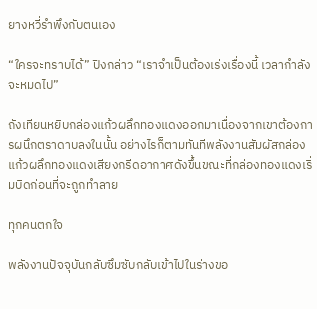ยางหวี่รำพึงกับตนเอง

“ใครจะทราบได้” ปิงกล่าว “เราจำเป็นต้องเร่งเรื่องนี้ เวลากำลังจะหมดไป”

ถังเทียนหยิบกล่องแก้วผลึกทองแดงออกมาเนื่องจากเขาต้องการผนึกตราดาบลงในนั้น อย่างไรก็ตามทันทีพลังงานสัมผัสกล่องแก้วผลึกทองแดงเสียงกรีดอากาศดังขึ้นขณะที่กล่องทองแดงเริ่มบิดก่อนที่จะถูกทำลาย

ทุกคนตกใจ

พลังงานปัจจุบันกลับซึมซับกลับเข้าไปในร่างขอ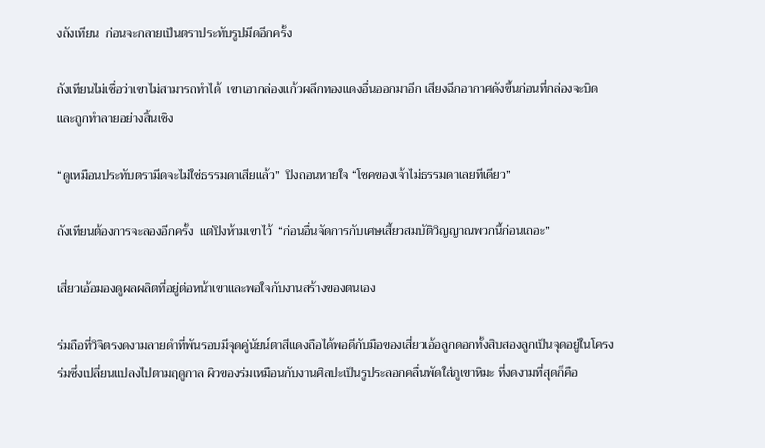งถังเทียน  ก่อนจะกลายเป็นตราประทับรูปมีดอีกครั้ง

ถังเทียนไม่เชื่อว่าเขาไม่สามารถทำได้  เขาเอากล่องแก้วผลึกทองแดงอื่นออกมาอีก เสียงฉีกอากาศดังขึ้นก่อนที่กล่องจะบิดและถูกทำลายอย่างสิ้นเชิง

“ดูเหมือนประทับตรามีดจะไม่ใช่ธรรมดาเสียแล้ว”  ปิงถอนหายใจ “โชคของเจ้าไม่ธรรมดาเลยทีเดียว”

ถังเทียนต้องการจะลองอีกครั้ง  แต่ปิงห้ามเขาไว้  “ก่อนอื่นจัดการกับเศษเสี้ยวสมบัติวิญญาณพวกนี้ก่อนเถอะ”

เสี่ยวเอ้อมองดูผลผลิตที่อยู่ต่อหน้าเขาและพอใจกับงานสร้างของตนเอง

ร่มถือที่วิจิตรงดงามลายดำที่พันรอบมีจุดคู่นัยน์ตาสีแดงถือได้พอดีกับมือของเสี่ยวเอ้อลูกดอกทั้งสิบสองลูกเป็นจุดอยู่ในโครงร่มซึ่งเปลี่ยนแปลงไปตามฤดูกาล ผิวของร่มเหมือนกับงานศิลปะเป็นรูประลอกคลื่นพัดใส่ภูเขาหิมะ ที่งดงามที่สุดก็คือ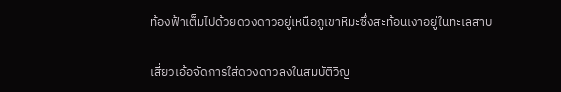ท้องฟ้าเต็มไปด้วยดวงดาวอยู่เหนือภูเขาหิมะซึ่งสะท้อนเงาอยู่ในทะเลสาบ

เสี่ยวเอ้อจัดการใส่ดวงดาวลงในสมบัติวิญ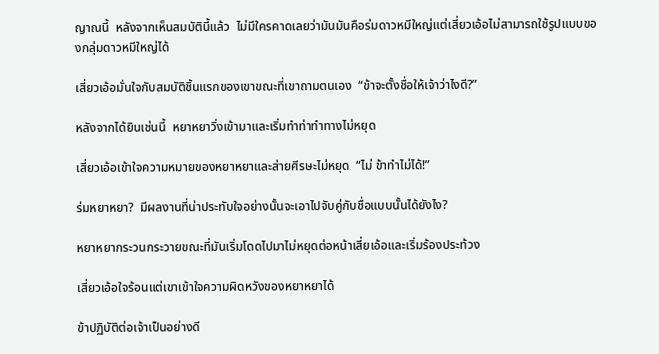ญาณนี้  หลังจากเห็นสมบัตินี้แล้ว  ไม่มีใครคาดเลยว่ามันมันคือร่มดาวหมีใหญ่แต่เสี่ยวเอ้อไม่สามารถใช้รูปแบบของกลุ่มดาวหมีใหญ่ได้

เสี่ยวเอ้อมั่นใจกับสมบัติชิ้นแรกของเขาขณะที่เขาถามตนเอง  “ข้าจะตั้งชื่อให้เจ้าว่าไงดี?”

หลังจากได้ยินเช่นนี้  หยาหยาวิ่งเข้ามาและเริ่มทำท่าทำทางไม่หยุด

เสี่ยวเอ้อเข้าใจความหมายของหยาหยาและส่ายศีรษะไม่หยุด  “ไม่ ข้าทำไม่ได้!”

ร่มหยาหยา?  มีผลงานที่น่าประทับใจอย่างนั้นจะเอาไปจับคู่กับชื่อแบบนั้นได้ยังไง?

หยาหยากระวนกระวายขณะที่มันเริ่มโดดไปมาไม่หยุดต่อหน้าเสี่ยเอ้อและเริ่มร้องประท้วง

เสี่ยวเอ้อใจร้อนแต่เขาเข้าใจความผิดหวังของหยาหยาได้

ข้าปฏิบัติต่อเจ้าเป็นอย่างดี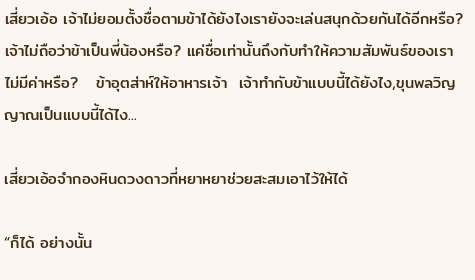เสี่ยวเอ้อ เจ้าไม่ยอมตั้งชื่อตามข้าได้ยังไงเรายังจะเล่นสนุกด้วยกันได้อีกหรือ? เจ้าไม่ถือว่าข้าเป็นพี่น้องหรือ? แค่ชื่อเท่านั้นถึงกับทำให้ความสัมพันธ์ของเราไม่มีค่าหรือ?   ข้าอุตส่าห์ให้อาหารเจ้า  เจ้าทำกับข้าแบบนี้ได้ยังไง,ขุนพลวิญญาณเป็นแบบนี้ได้ไง...

เสี่ยวเอ้อจำกองหินดวงดาวที่หยาหยาช่วยสะสมเอาไว้ให้ได้

“ก็ได้ อย่างนั้น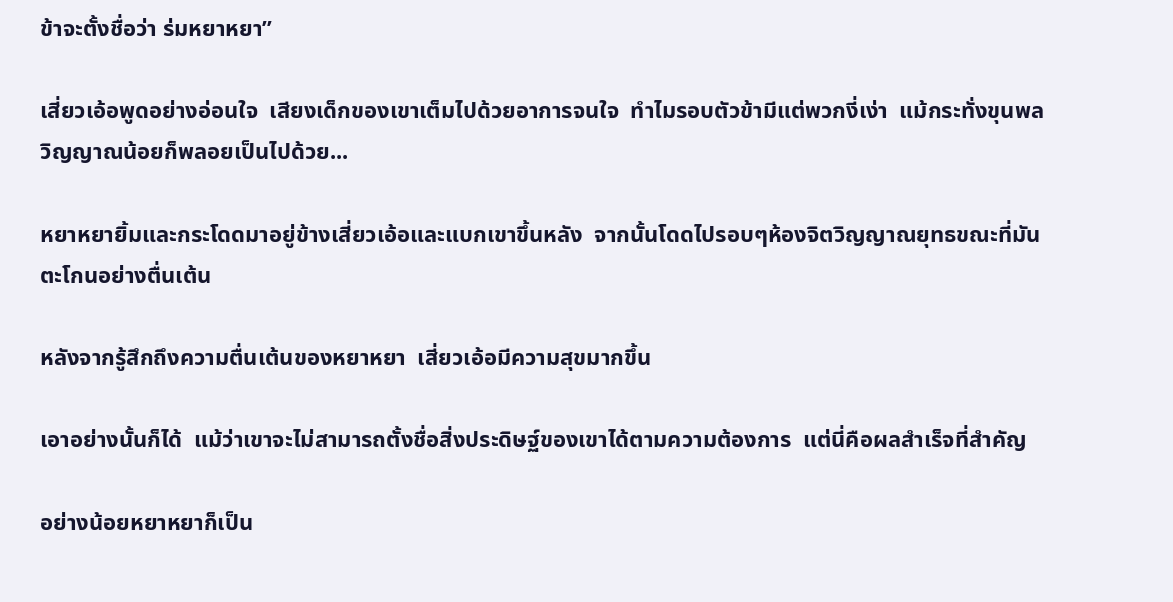ข้าจะตั้งชื่อว่า ร่มหยาหยา”

เสี่ยวเอ้อพูดอย่างอ่อนใจ  เสียงเด็กของเขาเต็มไปด้วยอาการจนใจ  ทำไมรอบตัวข้ามีแต่พวกงี่เง่า  แม้กระทั่งขุนพลวิญญาณน้อยก็พลอยเป็นไปด้วย...

หยาหยายิ้มและกระโดดมาอยู่ข้างเสี่ยวเอ้อและแบกเขาขึ้นหลัง  จากนั้นโดดไปรอบๆห้องจิตวิญญาณยุทธขณะที่มันตะโกนอย่างตื่นเต้น

หลังจากรู้สึกถึงความตื่นเต้นของหยาหยา  เสี่ยวเอ้อมีความสุขมากขึ้น

เอาอย่างนั้นก็ได้  แม้ว่าเขาจะไม่สามารถตั้งชื่อสิ่งประดิษฐ์ของเขาได้ตามความต้องการ  แต่นี่คือผลสำเร็จที่สำคัญ

อย่างน้อยหยาหยาก็เป็น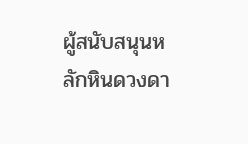ผู้สนับสนุนหลักหินดวงดา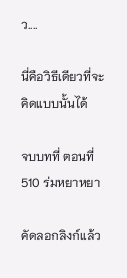ว....

นี่คือวิธีเดียวที่จะคิดแบบนั้นได้

จบบทที่ ตอนที่ 510 ร่มหยาหยา

คัดลอกลิงก์แล้ว